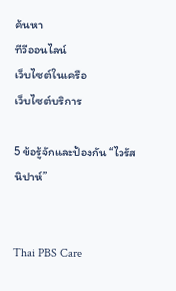ค้นหา
ทีวีออนไลน์
เว็บไซต์ในเครือ
เว็บไซต์บริการ

5 ข้อรู้จักและป้องกัน “ไวรัสนิปาห์”


Thai PBS Care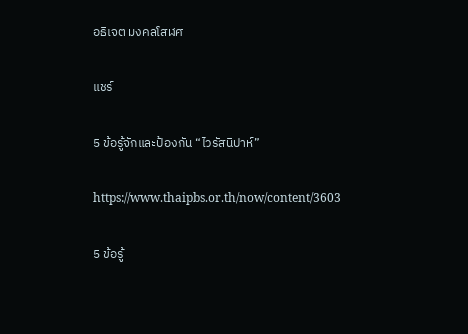อธิเจต มงคลโสฬศ

แชร์

5 ข้อรู้จักและป้องกัน “ไวรัสนิปาห์”

https://www.thaipbs.or.th/now/content/3603

5 ข้อรู้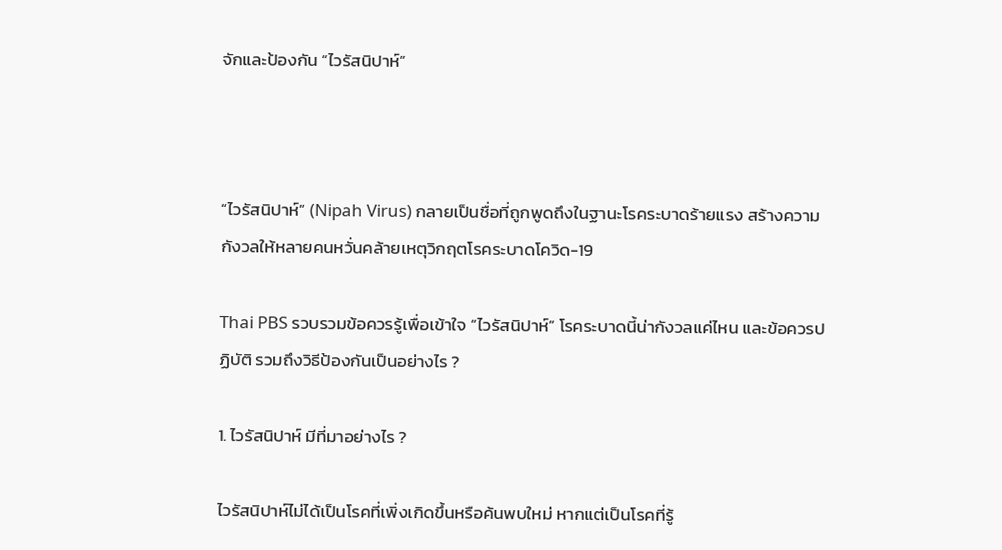จักและป้องกัน “ไวรัสนิปาห์”



“ไวรัสนิปาห์” (Nipah Virus) กลายเป็นชื่อที่ถูกพูดถึงในฐานะโรคระบาดร้ายแรง สร้างความกังวลให้หลายคนหวั่นคล้ายเหตุวิกฤตโรคระบาดโควิด-19

Thai PBS รวบรวมข้อควรรู้เพื่อเข้าใจ “ไวรัสนิปาห์” โรคระบาดนี้น่ากังวลแค่ไหน และข้อควรปฏิบัติ รวมถึงวิธีป้องกันเป็นอย่างไร ?

1. ไวรัสนิปาห์ มีที่มาอย่างไร ?

ไวรัสนิปาห์ไม่ได้เป็นโรคที่เพิ่งเกิดขึ้นหรือค้นพบใหม่ หากแต่เป็นโรคที่รู้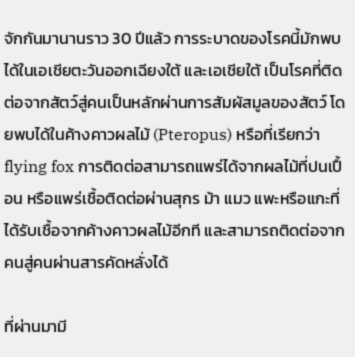จักกันมานานราว 30 ปีแล้ว การระบาดของโรคนี้มักพบได้ในเอเชียตะวันออกเฉียงใต้ และเอเชียใต้ เป็นโรคที่ติดต่อจากสัตว์สู่คนเป็นหลักผ่านการสัมผัสมูลของสัตว์ โดยพบได้ในค้างคาวผลไม้ (Pteropus) หรือที่เรียกว่า flying fox การติดต่อสามารถแพร่ได้จากผลไม้ที่ปนเปื้อน หรือแพร่เชื้อติดต่อผ่านสุกร ม้า แมว แพะหรือแกะที่ได้รับเชื้อจากค้างคาวผลไม้อีกที และสามารถติดต่อจากคนสู่คนผ่านสารคัดหลั่งได้

ที่ผ่านมามี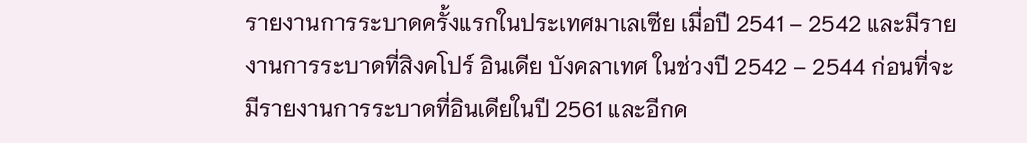รายงานการระบาดครั้งแรกในประเทศมาเลเซีย เมื่อปี 2541 – 2542 และมีรายงานการระบาดที่สิงคโปร์ อินเดีย บังคลาเทศ ในช่วงปี 2542 – 2544 ก่อนที่จะมีรายงานการระบาดที่อินเดียในปี 2561 และอีกค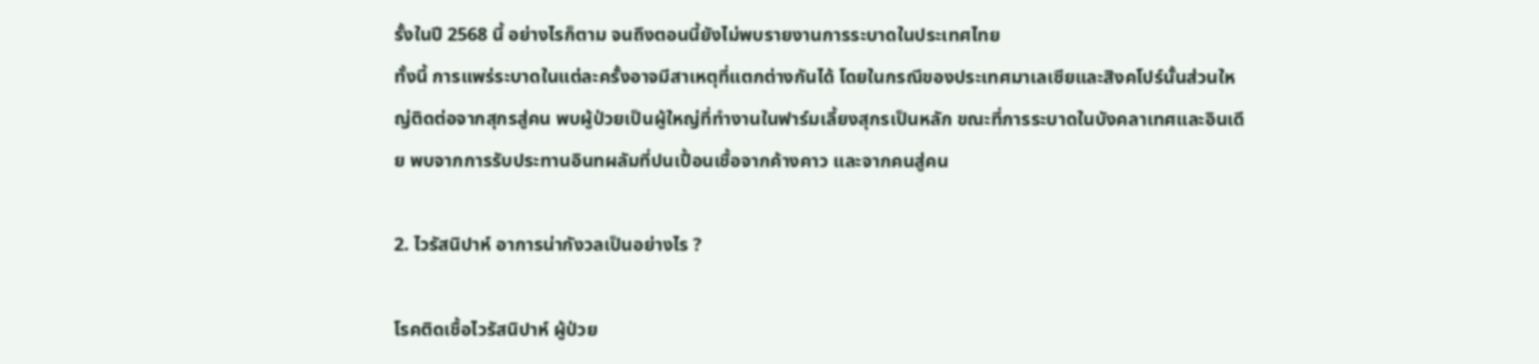รั้งในปี 2568 นี้ อย่างไรก็ตาม จนถึงตอนนี้ยังไม่พบรายงานการระบาดในประเทศไทย
ทั้งนี้ การแพร่ระบาดในแต่ละครั้งอาจมีสาเหตุที่แตกต่างกันได้ โดยในกรณีของประเทศมาเลเซียและสิงคโปร์นั้นส่วนใหญ่ติดต่อจากสุกรสู่คน พบผู้ป่วยเป็นผู้ใหญ่ที่ทำงานในฟาร์มเลี้ยงสุกรเป็นหลัก ขณะที่การระบาดในบังคลาเทศและอินเดีย พบจากการรับประทานอินทผลัมที่ปนเปื้อนเชื้อจากค้างคาว และจากคนสู่คน

2. ไวรัสนิปาห์ อาการน่ากังวลเป็นอย่างไร ?

โรคติดเชื้อไวรัสนิปาห์ ผู้ป่วย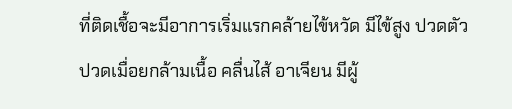ที่ติดเชื้อจะมีอาการเริ่มแรกคล้ายไข้หวัด มีไข้สูง ปวดตัว ปวดเมื่อยกล้ามเนื้อ คลื่นไส้ อาเจียน มีผู้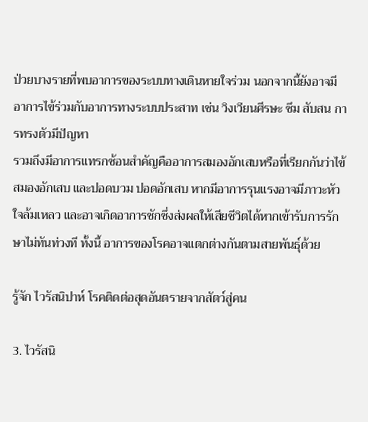ป่วยบางรายที่พบอาการของระบบทางเดินหายใจร่วม นอกจากนี้ยังอาจมีอาการไข้ร่วมกับอาการทางระบบประสาท เช่น วิงเวียนศีรษะ ซึม สับสน การทรงตัวมีปัญหา
รวมถึงมีอาการแทรกซ้อนสำคัญคืออาการสมองอักเสบหรือที่เรียกกันว่าไข้สมองอักเสบ และปอดบวม ปอดอักเสบ หากมีอาการรุนแรงอาจมีภาวะหัวใจล้มเหลว และอาจเกิดอาการชักซึ่งส่งผลให้เสียชีวิตได้หากเข้ารับการรักษาไม่ทันท่วงที ทั้งนี้ อาการของโรคอาจแตกต่างกันตามสายพันธุ์ด้วย

รู้จัก ไวรัสนิปาห์ โรคติดต่อสุดอันตรายจากสัตว์สู่คน

3. ไวรัสนิ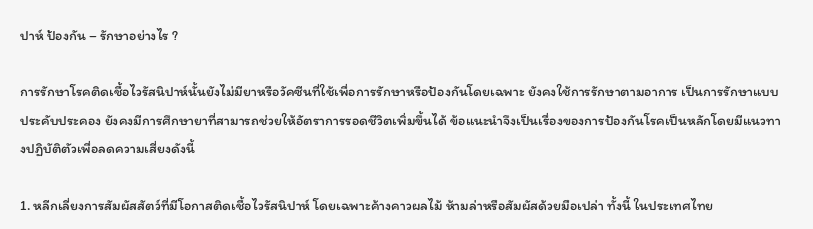ปาห์ ป้องกัน – รักษาอย่างไร ?

การรักษาโรคติดเชื้อไวรัสนิปาห์นั้นยังไม่มียาหรือวัคซีนที่ใช้เพื่อการรักษาหรือป้องกันโดยเฉพาะ ยังคงใช้การรักษาตามอาการ เป็นการรักษาแบบประคับประคอง ยังคงมีการศึกษายาที่สามารถช่วยให้อัตราการรอดชีวิตเพิ่มขึ้นได้ ข้อแนะนำจึงเป็นเรื่องของการป้องกันโรคเป็นหลักโดยมีแนวทางปฏิบัติตัวเพื่อลดความเสี่ยงดังนี้

1. หลีกเลี่ยงการสัมผัสสัตว์ที่มีโอกาสติดเชื้อไวรัสนิปาห์ โดยเฉพาะค้างคาวผลไม้ ห้ามล่าหรือสัมผัสด้วยมือเปล่า ทั้งนี้ ในประเทศไทย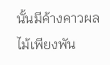นั้นมีค้างคาวผลไม้เพียงพัน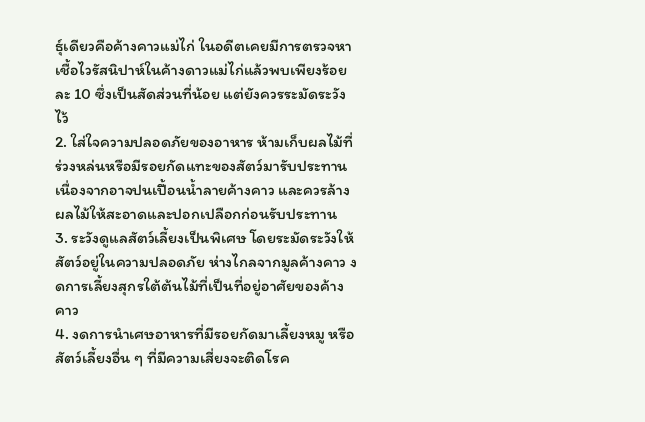ธุ์เดียวคือค้างคาวแม่ไก่ ในอดีตเคยมีการตรวจหาเชื้อไวรัสนิปาห์ในค้างดาวแม่ไก่แล้วพบเพียงร้อยละ 10 ซึ่งเป็นสัดส่วนที่น้อย แต่ยังควรระมัดระวังไว้
2. ใส่ใจความปลอดภัยของอาหาร ห้ามเก็บผลไม้ที่ร่วงหล่นหรือมีรอยกัดแทะของสัตว์มารับประทาน เนื่องจากอาจปนเปื้อนน้ำลายค้างคาว และควรล้างผลไม้ให้สะอาดและปอกเปลือกก่อนรับประทาน
3. ระวังดูแลสัตว์เลี้ยงเป็นพิเศษ โดยระมัดระวังให้สัตว์อยู่ในความปลอดภัย ห่างไกลจากมูลค้างคาว งดการเลี้ยงสุกรใต้ต้นไม้ที่เป็นที่อยู่อาศัยของค้างคาว
4. งดการนำเศษอาหารที่มีรอยกัดมาเลี้ยงหมู หรือสัตว์เลี้ยงอื่น ๆ ที่มีความเสี่ยงจะติดโรค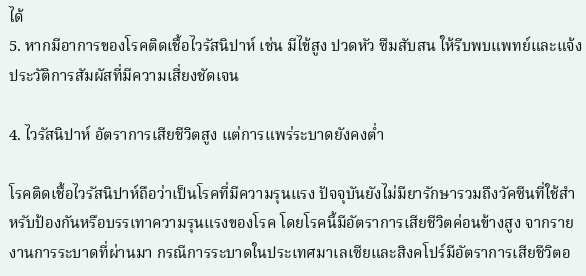ได้
5. หากมีอาการของโรคติดเชื้อไวรัสนิปาห์ เช่น มีไข้สูง ปวดหัว ซึมสับสน ให้รีบพบแพทย์และแจ้งประวัติการสัมผัสที่มีความเสี่ยงชัดเจน

4. ไวรัสนิปาห์ อัตราการเสียชีวิตสูง แต่การแพร่ระบาดยังคงต่ำ

โรคติดเชื้อไวรัสนิปาห์ถือว่าเป็นโรคที่มีความรุนแรง ปัจจุบันยังไม่มียารักษารวมถึงวัคซีนที่ใช้สำหรับป้องกันหรือบรรเทาความรุนแรงของโรค โดยโรคนี้มีอัตราการเสียชีวิตค่อนข้างสูง จากรายงานการระบาดที่ผ่านมา กรณีการระบาดในประเทศมาเลเซียและสิงคโปร์มีอัตราการเสียชีวิตอ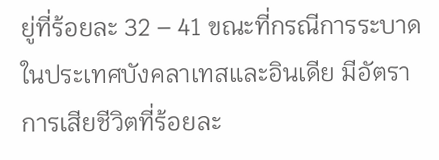ยู่ที่ร้อยละ 32 – 41 ขณะที่กรณีการระบาดในประเทศบังคลาเทสและอินเดีย มีอัตราการเสียชีวิตที่ร้อยละ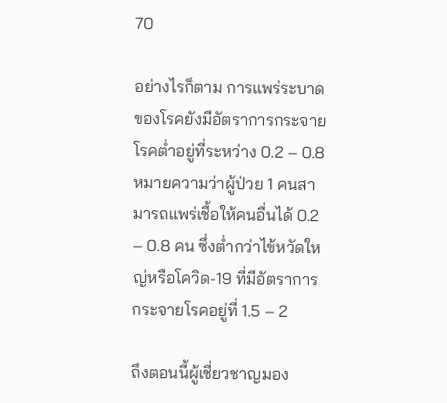70

อย่างไรก็ตาม การแพร่ระบาดของโรคยังมีอัตราการกระจายโรคต่ำอยู่ที่ระหว่าง 0.2 – 0.8 หมายความว่าผู้ป่วย 1 คนสามารถแพร่เชื้อให้คนอื่นได้ 0.2 – 0.8 คน ซึ่งต่ำกว่าไข้หวัดใหญ่หรือโควิด-19 ที่มีอัตราการกระจายโรคอยู่ที่ 1.5 – 2

ถึงตอนนี้ผู้เชี่ยวชาญมอง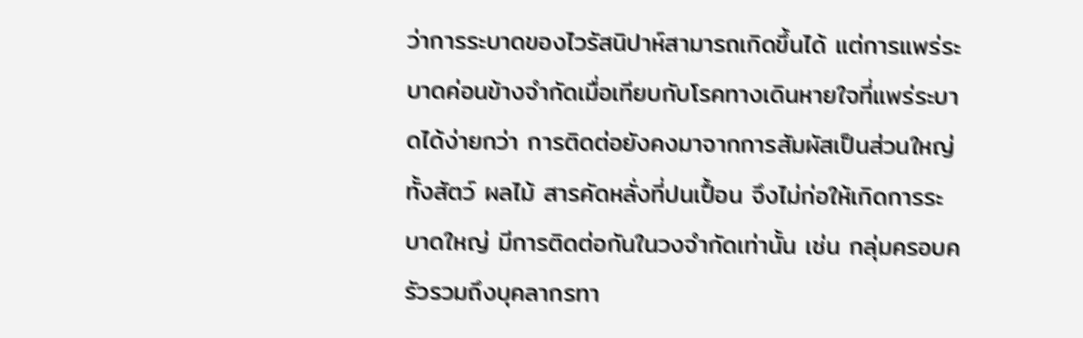ว่าการระบาดของไวรัสนิปาห์สามารถเกิดขึ้นได้ แต่การแพร่ระบาดค่อนข้างจำกัดเมื่อเทียบกับโรคทางเดินหายใจที่แพร่ระบาดได้ง่ายกว่า การติดต่อยังคงมาจากการสัมผัสเป็นส่วนใหญ่ ทั้งสัตว์ ผลไม้ สารคัดหลั่งที่ปนเปื้อน จึงไม่ก่อให้เกิดการระบาดใหญ่ มีการติดต่อกันในวงจำกัดเท่านั้น เช่น กลุ่มครอบครัวรวมถึงบุคลากรทา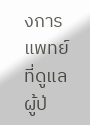งการแพทย์ที่ดูแลผู้ป่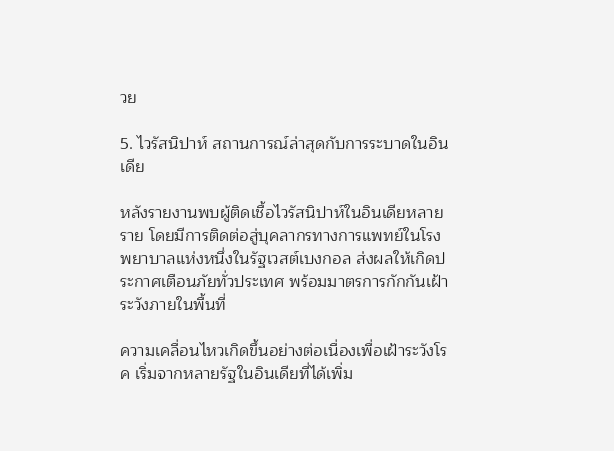วย

5. ไวรัสนิปาห์ สถานการณ์ล่าสุดกับการระบาดในอินเดีย

หลังรายงานพบผู้ติดเชื้อไวรัสนิปาห์ในอินเดียหลายราย โดยมีการติดต่อสู่บุคลากรทางการแพทย์ในโรงพยาบาลแห่งหนึ่งในรัฐเวสต์เบงกอล ส่งผลให้เกิดประกาศเตือนภัยทั่วประเทศ พร้อมมาตรการกักกันเฝ้าระวังภายในพื้นที่

ความเคลื่อนไหวเกิดขึ้นอย่างต่อเนื่องเพื่อเฝ้าระวังโรค เริ่มจากหลายรัฐในอินเดียที่ได้เพิ่ม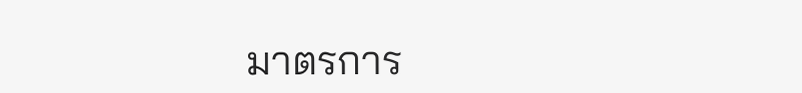มาตรการ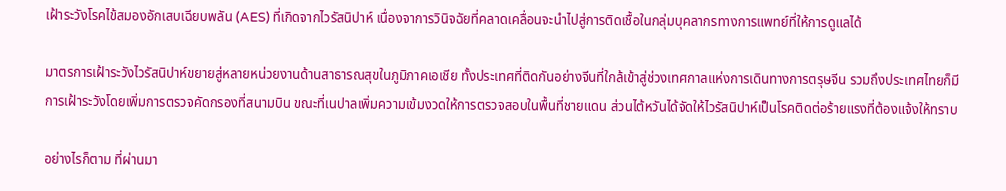เฝ้าระวังโรคไข้สมองอักเสบเฉียบพลัน (AES) ที่เกิดจากไวรัสนิปาห์ เนื่องจาการวินิจฉัยที่คลาดเคลื่อนจะนำไปสู่การติดเชื้อในกลุ่มบุคลากรทางการแพทย์ที่ให้การดูแลได้

มาตรการเฝ้าระวังไวรัสนิปาห์ขยายสู่หลายหน่วยงานด้านสาธารณสุขในภูมิภาคเอเชีย ทั้งประเทศที่ติดกันอย่างจีนที่ใกล้เข้าสู่ช่วงเทศกาลแห่งการเดินทางการตรุษจีน รวมถึงประเทศไทยก็มีการเฝ้าระวังโดยเพิ่มการตรวจคัดกรองที่สนามบิน ขณะที่เนปาลเพิ่มความเข้มงวดให้การตรวจสอบในพื้นที่ชายแดน ส่วนไต้หวันได้จัดให้ไวรัสนิปาห์เป็นโรคติดต่อร้ายแรงที่ต้องแจ้งให้ทราบ

อย่างไรก็ตาม ที่ผ่านมา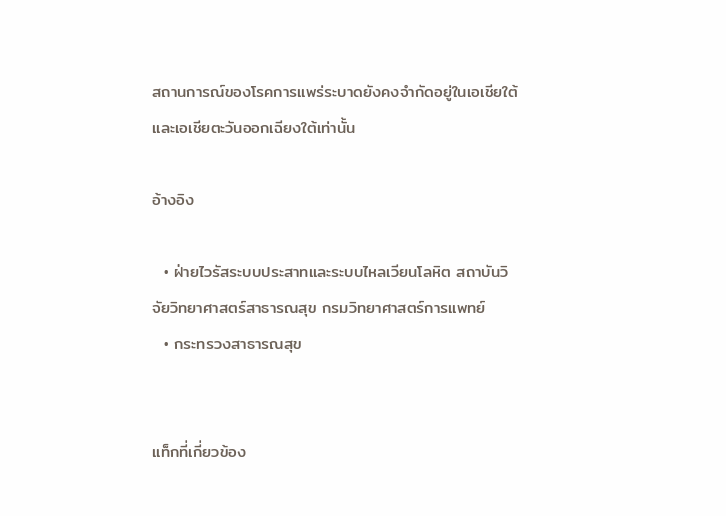สถานการณ์ของโรคการแพร่ระบาดยังคงจำกัดอยู่ในเอเชียใต้และเอเชียตะวันออกเฉียงใต้เท่านั้น

อ้างอิง

  • ฝ่ายไวรัสระบบประสาทและระบบไหลเวียนโลหิต สถาบันวิจัยวิทยาศาสตร์สาธารณสุข กรมวิทยาศาสตร์การแพทย์
  • กระทรวงสาธารณสุข


แท็กที่เกี่ยวข้อง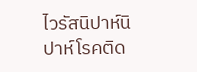ไวรัสนิปาห์นิปาห์โรคติด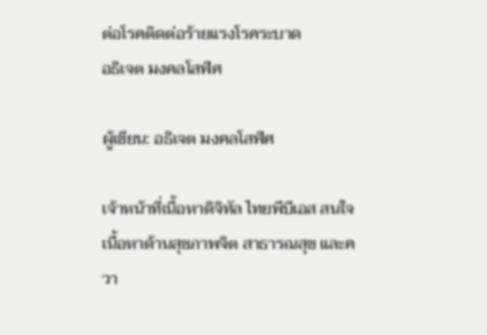ต่อโรคติดต่อร้ายแรงโรคระบาด
อธิเจต มงคลโสฬศ

ผู้เขียน: อธิเจต มงคลโสฬศ

เจ้าหน้าที่เนื้อหาดิจิทัล ไทยพีบีเอส สนใจเนื้อหาด้านสุขภาพจิต สาธารณสุข และควา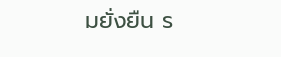มยั่งยืน ร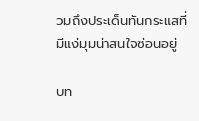วมถึงประเด็นทันกระแสที่มีแง่มุมน่าสนใจซ่อนอยู่

บท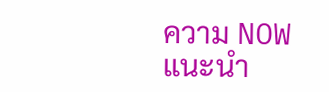ความ NOW แนะนำ